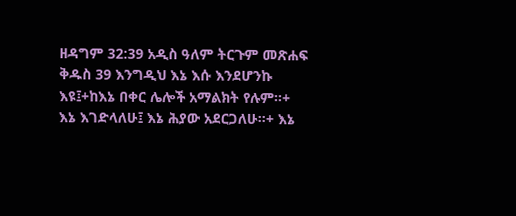ዘዳግም 32:39 አዲስ ዓለም ትርጉም መጽሐፍ ቅዱስ 39 እንግዲህ እኔ እሱ እንደሆንኩ እዩ፤+ከእኔ በቀር ሌሎች አማልክት የሉም።+ እኔ እገድላለሁ፤ እኔ ሕያው አደርጋለሁ።+ እኔ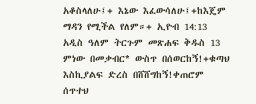አቆስላለሁ፤+ እኔው እፈውሳለሁ፤+ከእጄም ማዳን የሚችል የለም።+ ኢዮብ 14:13 አዲስ ዓለም ትርጉም መጽሐፍ ቅዱስ 13 ምነው በመቃብር* ውስጥ በሰወርከኝ!+ቁጣህ እስኪያልፍ ድረስ በሸሸግከኝ!ቀጠሮም ሰጥተህ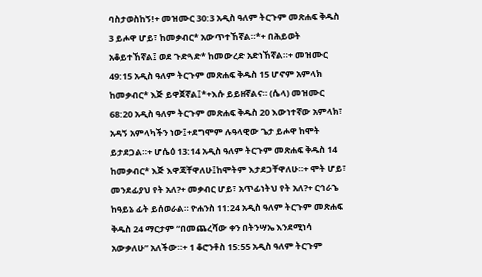ባስታወስከኝ!+ መዝሙር 30:3 አዲስ ዓለም ትርጉም መጽሐፍ ቅዱስ 3 ይሖዋ ሆይ፣ ከመቃብር* አውጥተኸኛል።*+ በሕይወት አቆይተኸኛል፤ ወደ ጉድጓድ* ከመውረድ አድነኸኛል።+ መዝሙር 49:15 አዲስ ዓለም ትርጉም መጽሐፍ ቅዱስ 15 ሆኖም አምላክ ከመቃብር* እጅ ይዋጀኛል፤*+እሱ ይይዘኛልና። (ሴላ) መዝሙር 68:20 አዲስ ዓለም ትርጉም መጽሐፍ ቅዱስ 20 እውነተኛው አምላክ፣ አዳኝ አምላካችን ነው፤+ደግሞም ሉዓላዊው ጌታ ይሖዋ ከሞት ይታደጋል።+ ሆሴዕ 13:14 አዲስ ዓለም ትርጉም መጽሐፍ ቅዱስ 14 ከመቃብር* እጅ እዋጃቸዋለሁ፤ከሞትም እታደጋቸዋለሁ።+ ሞት ሆይ፣ መንደፊያህ የት አለ?+ መቃብር ሆይ፣ አጥፊነትህ የት አለ?+ ርኅራኄ ከዓይኔ ፊት ይሰወራል። ዮሐንስ 11:24 አዲስ ዓለም ትርጉም መጽሐፍ ቅዱስ 24 ማርታም “በመጨረሻው ቀን በትንሣኤ እንደሚነሳ አውቃለሁ” አለችው።+ 1 ቆሮንቶስ 15:55 አዲስ ዓለም ትርጉም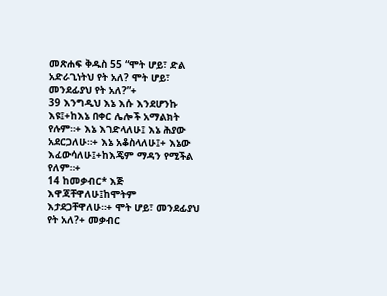መጽሐፍ ቅዱስ 55 “ሞት ሆይ፣ ድል አድራጊነትህ የት አለ? ሞት ሆይ፣ መንደፊያህ የት አለ?”+
39 እንግዲህ እኔ እሱ እንደሆንኩ እዩ፤+ከእኔ በቀር ሌሎች አማልክት የሉም።+ እኔ እገድላለሁ፤ እኔ ሕያው አደርጋለሁ።+ እኔ አቆስላለሁ፤+ እኔው እፈውሳለሁ፤+ከእጄም ማዳን የሚችል የለም።+
14 ከመቃብር* እጅ እዋጃቸዋለሁ፤ከሞትም እታደጋቸዋለሁ።+ ሞት ሆይ፣ መንደፊያህ የት አለ?+ መቃብር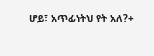ሆይ፣ አጥፊነትህ የት አለ?+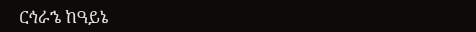ርኅራኄ ከዓይኔ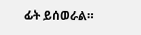ፊት ይሰወራል።